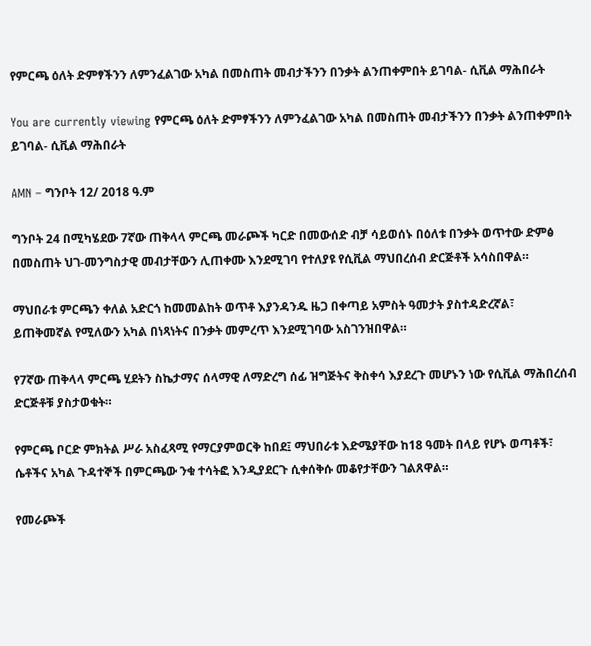የምርጫ ዕለት ድምፃችንን ለምንፈልገው አካል በመስጠት መብታችንን በንቃት ልንጠቀምበት ይገባል- ሲቪል ማሕበራት

You are currently viewing የምርጫ ዕለት ድምፃችንን ለምንፈልገው አካል በመስጠት መብታችንን በንቃት ልንጠቀምበት ይገባል- ሲቪል ማሕበራት

AMN – ግንቦት 12/ 2018 ዓ.ም

ግንቦት 24 በሚካሄደው 7ኛው ጠቅላላ ምርጫ መራጮች ካርድ በመውሰድ ብቻ ሳይወሰኑ በዕለቱ በንቃት ወጥተው ድምፅ በመስጠት ህገ-መንግስታዊ መብታቸውን ሊጠቀሙ እንደሚገባ የተለያዩ የሲቪል ማህበረሰብ ድርጅቶች አሳስበዋል።

ማህበራቱ ምርጫን ቀለል አድርጎ ከመመልከት ወጥቶ እያንዳንዱ ዜጋ በቀጣይ አምስት ዓመታት ያስተዳድረኛል፣ ይጠቅመኛል የሚለውን አካል በነጻነትና በንቃት መምረጥ እንደሚገባው አስገንዝበዋል።

የ7ኛው ጠቅላላ ምርጫ ሂደትን ስኬታማና ሰላማዊ ለማድረግ ሰፊ ዝግጅትና ቅስቀሳ እያደረጉ መሆኑን ነው የሲቪል ማሕበረሰብ ድርጅቶቹ ያስታወቁት።

የምርጫ ቦርድ ምክትል ሥራ አስፈጻሚ የማርያምወርቅ ከበደ፤ ማህበራቱ እድሜያቸው ከ18 ዓመት በላይ የሆኑ ወጣቶች፣ ሴቶችና አካል ጉዳተኞች በምርጫው ንቁ ተሳትፎ እንዲያደርጉ ሲቀሰቅሱ መቆየታቸውን ገልጸዋል።

የመራጮች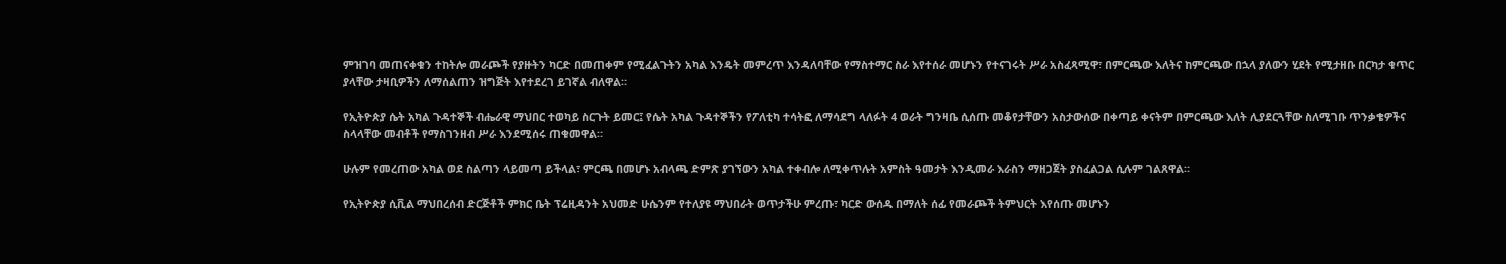ምዝገባ መጠናቀቁን ተከትሎ መራጮች የያዙትን ካርድ በመጠቀም የሚፈልጉትን አካል እንዴት መምረጥ እንዳለባቸው የማስተማር ስራ እየተሰራ መሆኑን የተናገሩት ሥራ አስፈጻሚዋ፣ በምርጫው እለትና ከምርጫው በኋላ ያለውን ሂደት የሚታዘቡ በርካታ ቁጥር ያላቸው ታዛቢዎችን ለማሰልጠን ዝግጅት እየተደረገ ይገኛል ብለዋል።

የኢትዮጵያ ሴት አካል ጉዳተኞች ብሔራዊ ማህበር ተወካይ ስርጉት ይመር፤ የሴት አካል ጉዳተኞችን የፖለቲካ ተሳትፎ ለማሳደግ ላለፉት 4 ወራት ግንዛቤ ሲሰጡ መቆየታቸውን አስታውሰው በቀጣይ ቀናትም በምርጫው እለት ሊያደርጓቸው ስለሚገቡ ጥንቃቄዎችና ስላላቸው መብቶች የማስገንዘብ ሥራ እንደሚሰሩ ጠቁመዋል።

ሁሉም የመረጠው አካል ወደ ስልጣን ላይመጣ ይችላል፣ ምርጫ በመሆኑ አብላጫ ድምጽ ያገኘውን አካል ተቀብሎ ለሚቀጥሉት አምስት ዓመታት እንዲመራ እራስን ማዘጋጀት ያስፈልጋል ሲሉም ገልጸዋል።

የኢትዮጵያ ሲቪል ማህበረሰብ ድርጅቶች ምክር ቤት ፕሬዚዳንት አህመድ ሁሴንም የተለያዩ ማህበራት ወጥታችሁ ምረጡ፣ ካርድ ውሰዱ በማለት ሰፊ የመራጮች ትምህርት እየሰጡ መሆኑን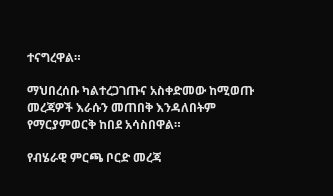ተናግረዋል።

ማህበረሰቡ ካልተረጋገጡና አስቀድመው ከሚወጡ መረጃዎች እራሱን መጠበቅ እንዳለበትም የማርያምወርቅ ከበደ አሳስበዋል።

የብሄራዊ ምርጫ ቦርድ መረጃ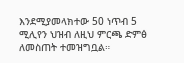እንደሚያመላክተው 50 ነጥብ 5 ሚሊየን ህዝብ ለዚህ ምርጫ ድምፅ ለመስጠት ተመዝግቧል።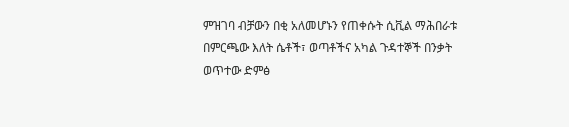ምዝገባ ብቻውን በቂ አለመሆኑን የጠቀሱት ሲቪል ማሕበራቱ በምርጫው እለት ሴቶች፣ ወጣቶችና አካል ጉዳተኞች በንቃት ወጥተው ድምፅ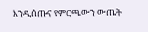እንዲሰጡና የምርጫውን ውጤት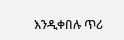እንዲቀበሉ ጥሪ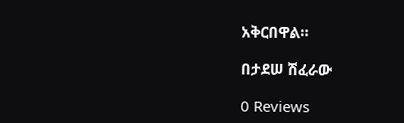አቅርበዋል።

በታደሠ ሽፈራው

0 Reviews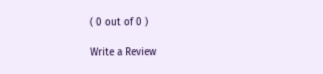( 0 out of 0 )

Write a Review